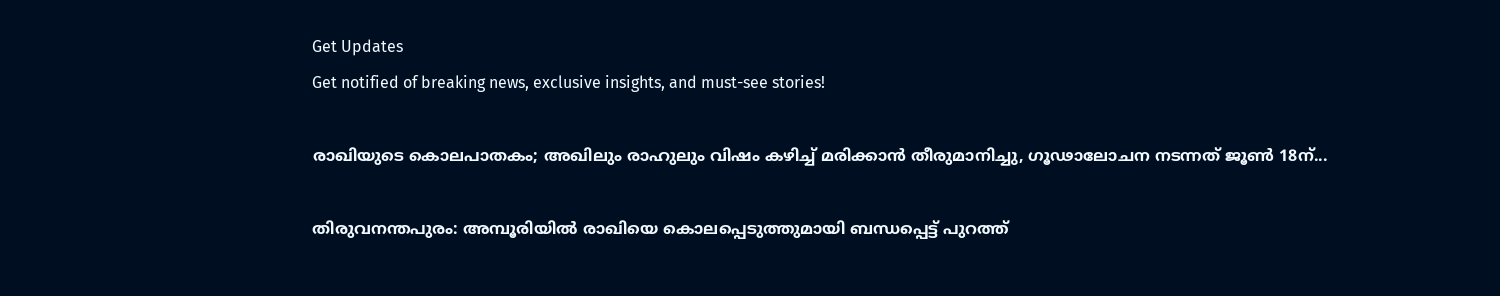Get Updates
Get notified of breaking news, exclusive insights, and must-see stories!

രാഖിയുടെ കൊലപാതകം; അഖിലും രാഹുലും വിഷം കഴിച്ച് മരിക്കാൻ തീരുമാനിച്ചു, ഗൂഢാലോചന നടന്നത് ജൂൺ 18ന്...

തിരുവനന്തപുരം: അമ്പൂരിയിൽ രാഖിയെ കൊലപ്പെടുത്തുമായി ബന്ധപ്പെട്ട് പുറത്ത്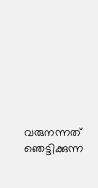വരുനന്നത് ഞെട്ടിക്കുന്ന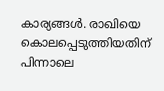കാര്യങ്ങൾ. രാഖിയെ കൊലപ്പെടുത്തിയതിന് പിന്നാലെ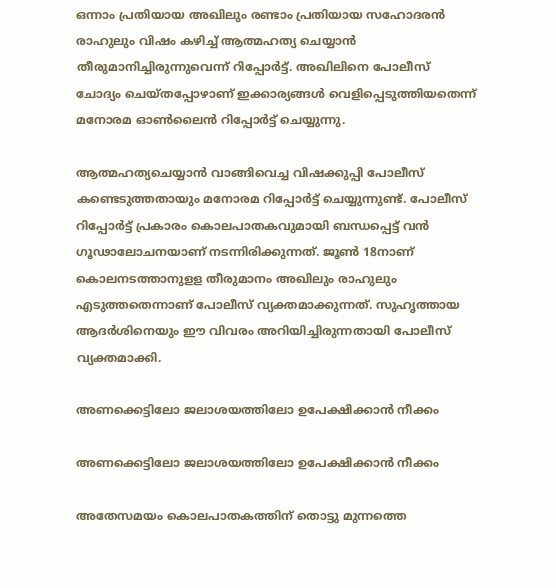ഒന്നാം പ്രതിയായ അഖിലും രണ്ടാം പ്രതിയായ സഹോദരൻ രാഹുലും വിഷം കഴിച്ച് ആത്മഹത്യ ചെയ്യാൻ തീരുമാനിച്ചിരുന്നുവെന്ന് റിപ്പോർട്ട്. അഖിലിനെ പോലീസ് ചോദ്യം ചെയ്തപ്പോഴാണ് ഇക്കാര്യങ്ങൾ വെളിപ്പെടുത്തിയതെന്ന് മനോരമ ഓൺലൈൻ റിപ്പോർട്ട് ചെയ്യുന്നു.

ആത്മഹത്യചെയ്യാൻ വാങ്ങിവെച്ച വിഷക്കുപ്പി പോലീസ് കണ്ടെടുത്തതായും മനോരമ റിപ്പോർട്ട് ചെയ്യുന്നുണ്ട്. പോലീസ് റിപ്പോർട്ട് പ്രകാരം കൊലപാതകവുമായി ബന്ധപ്പെട്ട് വൻ ഗൂഢാലോചനയാണ് നടന്നിരിക്കുന്നത്. ജൂൺ 18നാണ് കൊലനടത്താനുളള തീരുമാനം അഖിലും രാഹുലും എടുത്തതെന്നാണ് പോലീസ് വ്യക്തമാക്കുന്നത്. സുഹൃത്തായ ആദർശിനെയും ഈ വിവരം അറിയിച്ചിരുന്നതായി പോലീസ് വ്യക്തമാക്കി.

അണക്കെട്ടിലോ ജലാശയത്തിലോ ഉപേക്ഷിക്കാൻ നീക്കം

അണക്കെട്ടിലോ ജലാശയത്തിലോ ഉപേക്ഷിക്കാൻ നീക്കം

അതേസമയം കൊലപാതകത്തിന് തൊട്ടു മുന്നത്തെ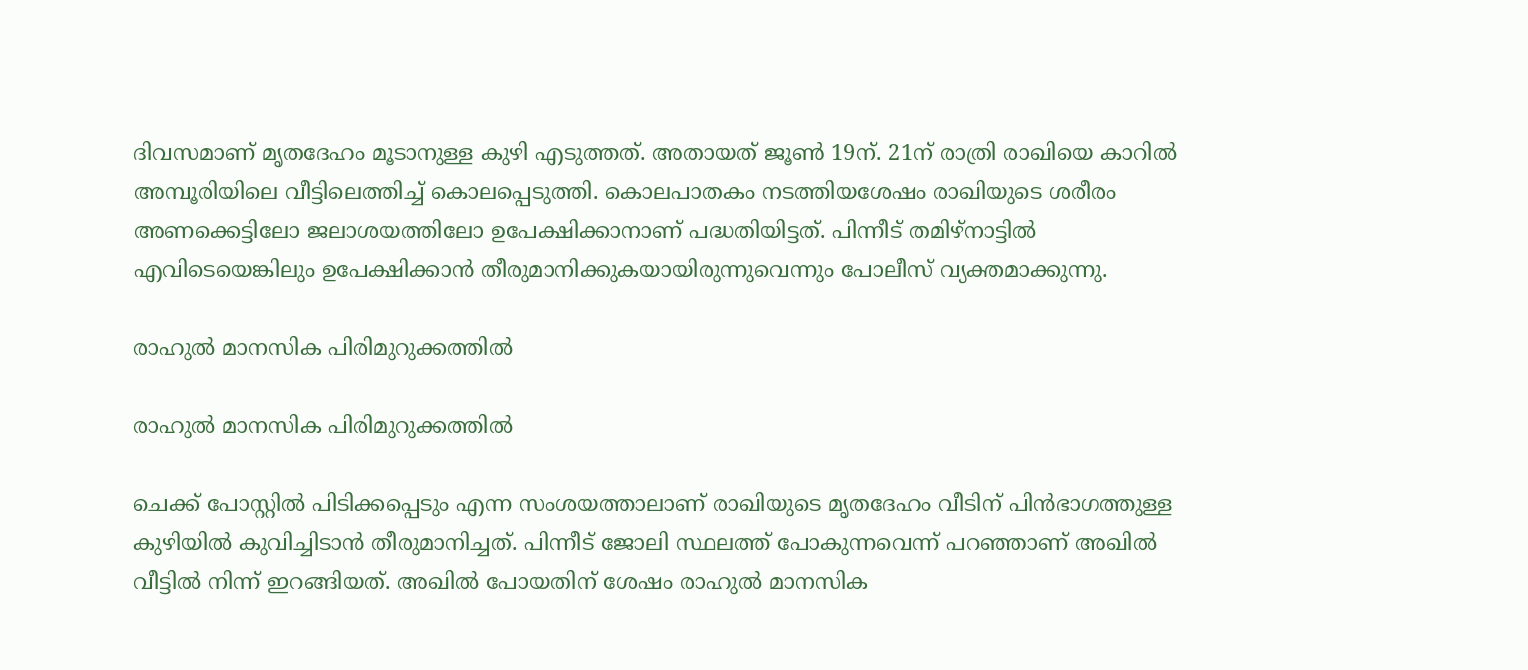ദിവസമാണ് മൃതദേഹം മൂടാനുള്ള കുഴി എടുത്തത്. അതായത് ജൂൺ 19ന്. 21ന് രാത്രി രാഖിയെ കാറില്‍ അമ്പൂരിയിലെ വീട്ടിലെത്തിച്ച് കൊലപ്പെടുത്തി. കൊലപാതകം നടത്തിയശേഷം രാഖിയുടെ ശരീരം അണക്കെട്ടിലോ ജലാശയത്തിലോ ഉപേക്ഷിക്കാനാണ് പദ്ധതിയിട്ടത്. പിന്നീട് തമിഴ്നാട്ടിൽ എവിടെയെങ്കിലും ഉപേക്ഷിക്കാൻ തീരുമാനിക്കുകയായിരുന്നുവെന്നും പോലീസ് വ്യക്തമാക്കുന്നു.

രാഹുൽ മാനസിക പിരിമുറുക്കത്തിൽ

രാഹുൽ മാനസിക പിരിമുറുക്കത്തിൽ

ചെക്ക് പോസ്റ്റിൽ പിടിക്കപ്പെടും എന്ന സംശയത്താലാണ് രാഖിയുടെ മൃതദേഹം വീടിന് പിൻഭാഗത്തുള്ള കുഴിയിൽ കുവിച്ചിടാൻ തീരുമാനിച്ചത്. പിന്നീട് ജോലി സ്ഥലത്ത് പോകുന്നവെന്ന് പറഞ്ഞാണ് അഖിൽ വീട്ടിൽ നിന്ന് ഇറങ്ങിയത്. അഖിൽ പോയതിന് ശേഷം രാഹുൽ മാനസിക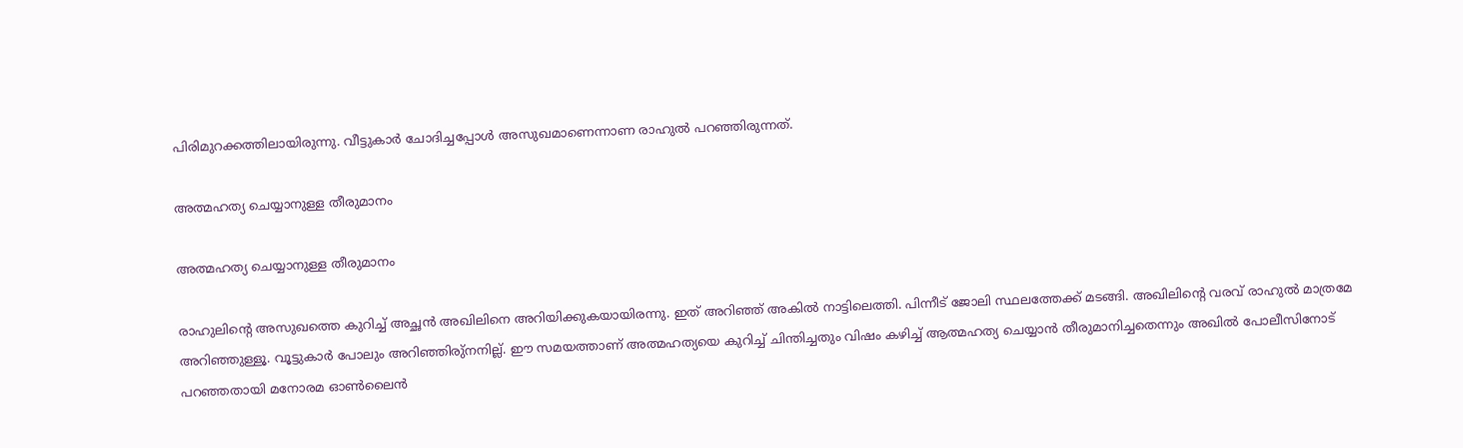പിരിമുറക്കത്തിലായിരുന്നു. വീട്ടുകാർ ചോദിച്ചപ്പോൾ അസുഖമാണെന്നാണ രാഹുൽ പറഞ്ഞിരുന്നത്.

അത്മഹത്യ ചെയ്യാനുള്ള തീരുമാനം

അത്മഹത്യ ചെയ്യാനുള്ള തീരുമാനം

രാഹുലിന്റെ അസുഖത്തെ കുറിച്ച് അച്ഛൻ അഖിലിനെ അറിയിക്കുകയായിരന്നു. ഇത് അറിഞ്ഞ് അകിൽ നാട്ടിലെത്തി. പിന്നീട് ജോലി സ്ഥലത്തേക്ക് മടങ്ങി. അഖിലിന്റെ വരവ് രാഹുൽ മാത്രമേ അറിഞ്ഞുള്ളൂ. വൂട്ടുകാർ പോലും അറിഞ്ഞിരു്നനില്ല്. ഈ സമയത്താണ് അത്മഹത്യയെ കുറിച്ച് ചിന്തിച്ചതും വിഷം കഴിച്ച് ആത്മഹത്യ ചെയ്യാൻ തീരുമാനിച്ചതെന്നും അഖിൽ പോലീസിനോട് പറഞ്ഞതായി മനോരമ ഓൺലൈൻ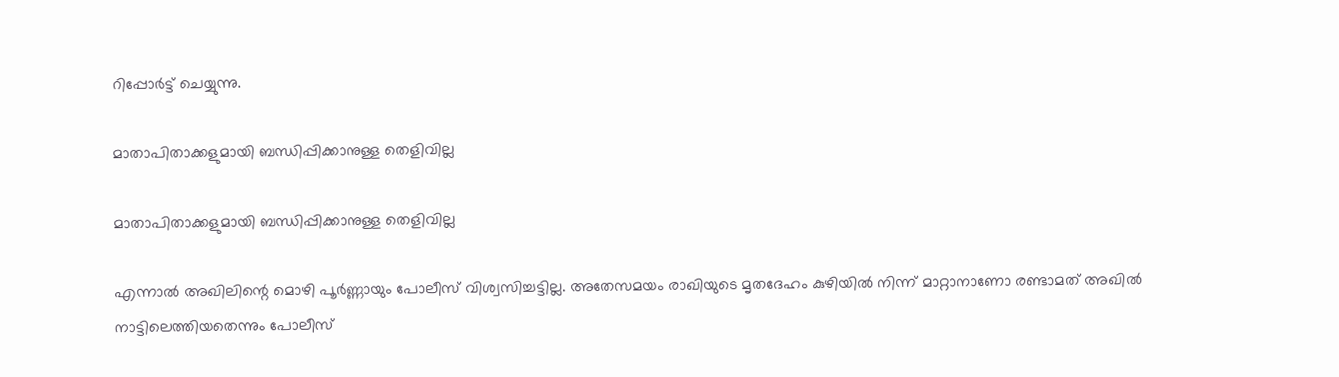റിപ്പോർട്ട് ചെയ്യുന്നു.

മാതാപിതാക്കളുമായി ബന്ധിപ്പിക്കാനുള്ള തെളിവില്ല

മാതാപിതാക്കളുമായി ബന്ധിപ്പിക്കാനുള്ള തെളിവില്ല

എന്നാൽ അഖിലിന്റെ മൊഴി പൂർണ്ണായും പോലീസ് വിശ്വസിച്ചട്ടില്ല. അതേസമയം രാഖിയുടെ മൃതദേഹം കുഴിയിൽ നിന്ന് മാറ്റാനാണോ രണ്ടാമത് അഖിൽ നാട്ടിലെത്തിയതെന്നും പോലീസ്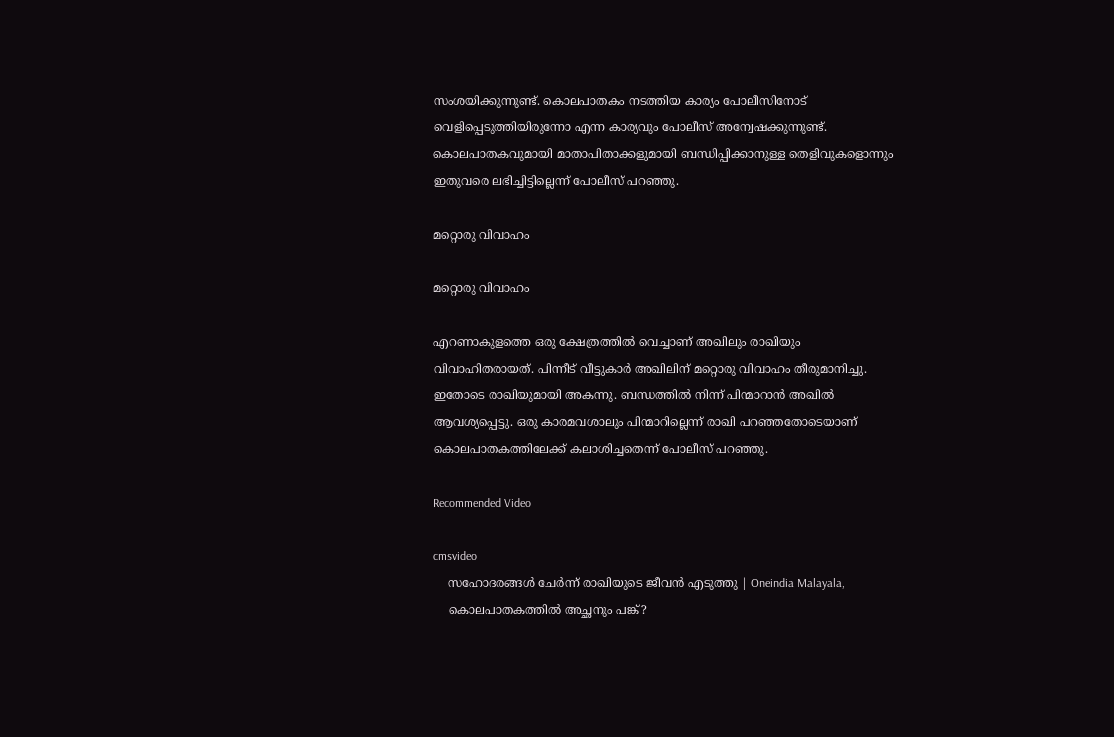സംശയിക്കുന്നുണ്ട്. കൊലപാതകം നടത്തിയ കാര്യം പോലീസിനോട് വെളിപ്പെടുത്തിയിരുന്നോ എന്ന കാര്യവും പോലീസ് അന്വേഷക്കുന്നുണ്ട്. കൊലപാതകവുമായി മാതാപിതാക്കളുമായി ബന്ധിപ്പിക്കാനുള്ള തെളിവുകളൊന്നും ഇതുവരെ ലഭിച്ചിട്ടില്ലെന്ന് പോലീസ് പറഞ്ഞു.

മറ്റൊരു വിവാഹം

മറ്റൊരു വിവാഹം

എറണാകുളത്തെ ഒരു ക്ഷേത്രത്തിൽ വെച്ചാണ് അഖിലും രാഖിയും വിവാഹിതരായത്. പിന്നീട് വീട്ടുകാർ അഖിലിന് മറ്റൊരു വിവാഹം തീരുമാനിച്ചു. ഇതോടെ രാഖിയുമായി അകന്നു. ബന്ധത്തിൽ നിന്ന് പിന്മാറാൻ അഖിൽ ആവശ്യപ്പെട്ടു. ഒരു കാരമവശാലും പിന്മാറില്ലെന്ന് രാഖി പറഞ്ഞതോടെയാണ് കൊലപാതകത്തിലേക്ക് കലാശിച്ചതെന്ന് പോലീസ് പറഞ്ഞു.

Recommended Video

cmsvideo
    സഹോദരങ്ങള്‍ ചേര്‍ന്ന് രാഖിയുടെ ജീവന്‍ എടുത്തു | Oneindia Malayala,
    കൊലപാതകത്തിൽ അച്ഛനും പങ്ക്?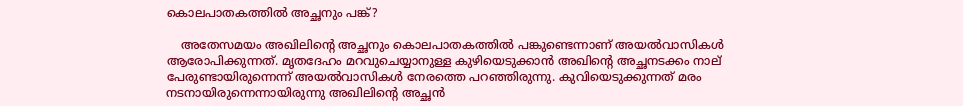കൊലപാതകത്തിൽ അച്ഛനും പങ്ക്?

    അതേസമയം അഖിലിന്റെ അച്ഛനും കൊലപാതകത്തിൽ പങ്കുണ്ടെന്നാണ് അയൽവാസികൾ ആരോപിക്കുന്നത്. മൃതദേഹം മറവുചെയ്യാനുള്ള കുഴിയെടുക്കാൻ അഖിന്റെ അച്ഛനടക്കം നാല് പേരുണ്ടായിരുന്നെന്ന് അയൽവാസികൾ നേരത്തെ പറഞ്ഞിരുന്നു. കുവിയെടുക്കുന്നത് മരം നടനായിരുന്നെന്നായിരുന്നു അഖിലിന്റെ അച്ഛൻ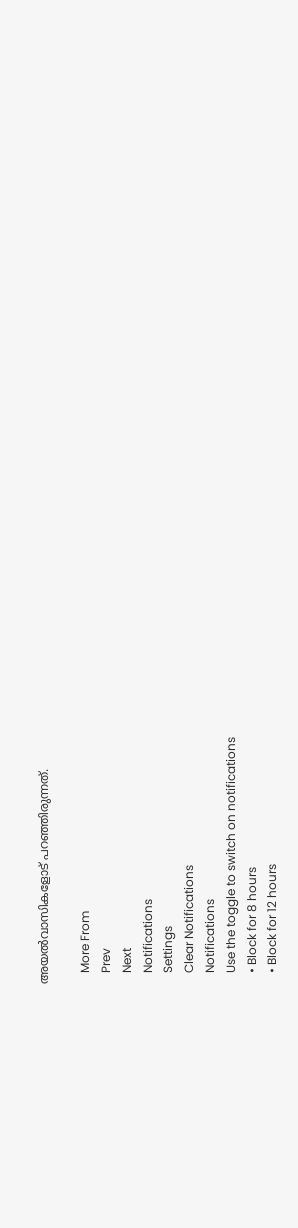അയൽവാസികളോട് പറഞ്ഞിരുന്നത്.

    More From
    Prev
    Next
    Notifications
    Settings
    Clear Notifications
    Notifications
    Use the toggle to switch on notifications
    • Block for 8 hours
    • Block for 12 hours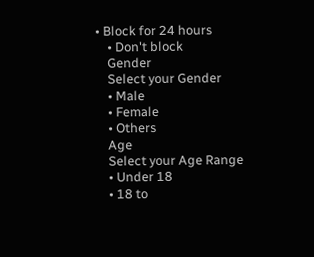• Block for 24 hours
    • Don't block
    Gender
    Select your Gender
    • Male
    • Female
    • Others
    Age
    Select your Age Range
    • Under 18
    • 18 to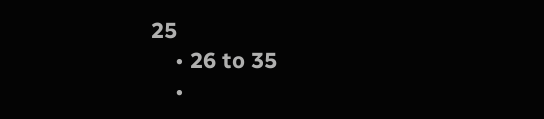25
    • 26 to 35
    •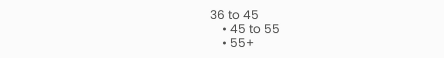36 to 45
    • 45 to 55
    • 55+